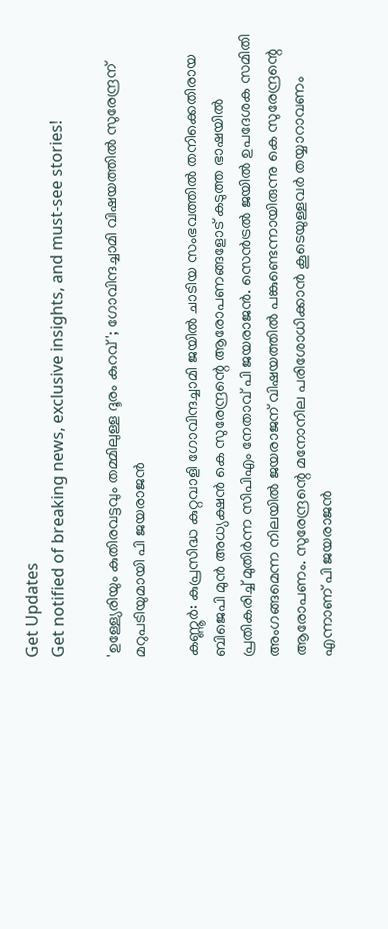Get Updates
Get notified of breaking news, exclusive insights, and must-see stories!

'ഉള്ള്യേരിയും കുതിരവട്ടവും തമ്മിലുള്ള ദൂരം കുറവ്'; ഗോവിന്ദച്ചാമി വിഷയത്തിൽ സുരേന്ദ്രന് മറുപടിയുമായി പി ജയരാജൻ

കണ്ണൂർ: കുപ്രസിദ്ധ കുറ്റവാളി ഗോവിന്ദച്ചാമി ജയിൽ ചാടിയ സംഭവത്തിൽ തനിക്കെതിരായ ബിജെപി മുൻ അധ്യക്ഷൻ കെ സുരേന്ദ്രന്റെ ആരോപണങ്ങളോട് കടുത്ത ഭാഷയിൽ പ്രതികരിച്ച് മുതിർന്ന സിപിഎം നേതാവ് പി ജയരാജൻ. സെൻട്രൽ ജയിൽ ഉപദേശക സമിതി അംഗങ്ങമെന്ന നിലയിൽ ജയരാജന് വിഷയത്തിൽ പങ്കുണ്ടെന്നായിരുന്നു കെ സുരേന്ദ്രന്റെ ആരോപണം. സുരേന്ദ്രന്റെ മനോനില പരിശോധിക്കാൻ കൂടെയുള്ളവർ തയ്യാറാവണം എന്നാണ് പി ജയരാജൻ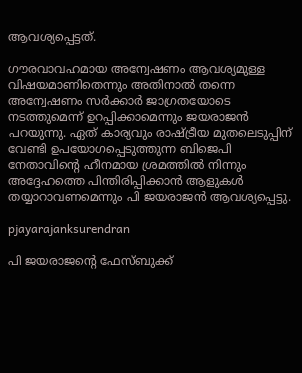ആവശ്യപ്പെട്ടത്.

ഗൗരവാവഹമായ അന്വേഷണം ആവശ്യമുള്ള വിഷയമാണിതെന്നും അതിനാൽ തന്നെ അന്വേഷണം സർക്കാർ ജാഗ്രതയോടെ നടത്തുമെന്ന് ഉറപ്പിക്കാമെന്നും ജയരാജൻ പറയുന്നു. ഏത് കാര്യവും രാഷ്ട്രീയ മുതലെടുപ്പിന് വേണ്ടി ഉപയോഗപ്പെടുത്തുന്ന ബിജെപി നേതാവിന്റെ ഹീനമായ ശ്രമത്തിൽ നിന്നും അദ്ദേഹത്തെ പിന്തിരിപ്പിക്കാൻ ആളുകൾ തയ്യാറാവണമെന്നും പി ജയരാജൻ ആവശ്യപ്പെട്ടു.

pjayarajanksurendran

പി ജയരാജന്റെ ഫേസ്‌ബുക്ക്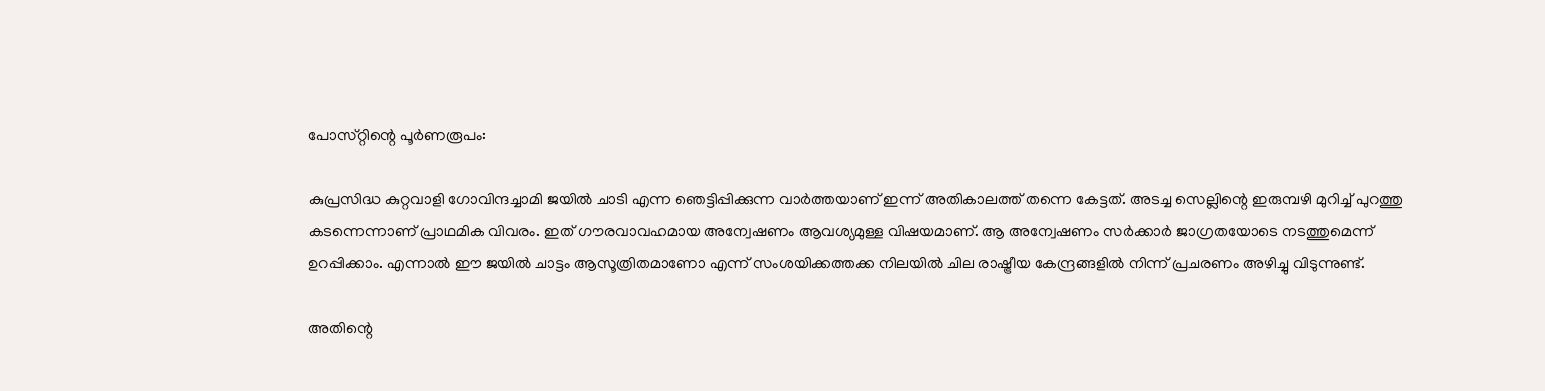പോസ്‌റ്റിന്റെ പൂർണരൂപം:

കുപ്രസിദ്ധ കുറ്റവാളി ഗോവിന്ദച്ചാമി ജയിൽ ചാടി എന്ന ഞെട്ടിപ്പിക്കുന്ന വാർത്തയാണ് ഇന്ന് അതികാലത്ത് തന്നെ കേട്ടത്. അടച്ച സെല്ലിന്റെ ഇരുമ്പഴി മുറിച്ച് പുറത്തു കടന്നെന്നാണ് പ്രാഥമിക വിവരം. ഇത് ഗൗരവാവഹമായ അന്വേഷണം ആവശ്യമുള്ള വിഷയമാണ്. ആ അന്വേഷണം സർക്കാർ ജാഗ്രതയോടെ നടത്തുമെന്ന് ഉറപ്പിക്കാം. എന്നാൽ ഈ ജയിൽ ചാട്ടം ആസൂത്രിതമാണോ എന്ന് സംശയിക്കത്തക്ക നിലയിൽ ചില രാഷ്ട്രീയ കേന്ദ്രങ്ങളിൽ നിന്ന് പ്രചരണം അഴിച്ചു വിടുന്നുണ്ട്.

അതിന്റെ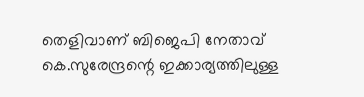തെളിവാണ് ബിജെപി നേതാവ് കെ.സുരേന്ദ്രന്റെ ഇക്കാര്യത്തിലുള്ള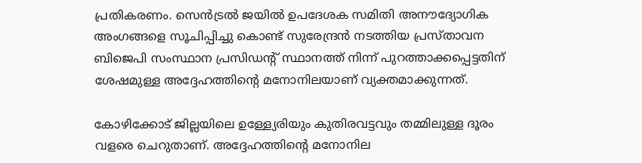പ്രതികരണം. സെൻട്രൽ ജയിൽ ഉപദേശക സമിതി അനൗദ്യോഗിക അംഗങ്ങളെ സൂചിപ്പിച്ചു കൊണ്ട് സുരേന്ദ്രൻ നടത്തിയ പ്രസ്‌താവന ബിജെപി സംസ്ഥാന പ്രസിഡന്റ് സ്ഥാനത്ത് നിന്ന് പുറത്താക്കപ്പെട്ടതിന് ശേഷമുള്ള അദ്ദേഹത്തിന്റെ മനോനിലയാണ് വ്യക്തമാക്കുന്നത്.

കോഴിക്കോട് ജില്ലയിലെ ഉള്ള്യേരിയും കുതിരവട്ടവും തമ്മിലുള്ള ദൂരം വളരെ ചെറുതാണ്. അദ്ദേഹത്തിന്റെ മനോനില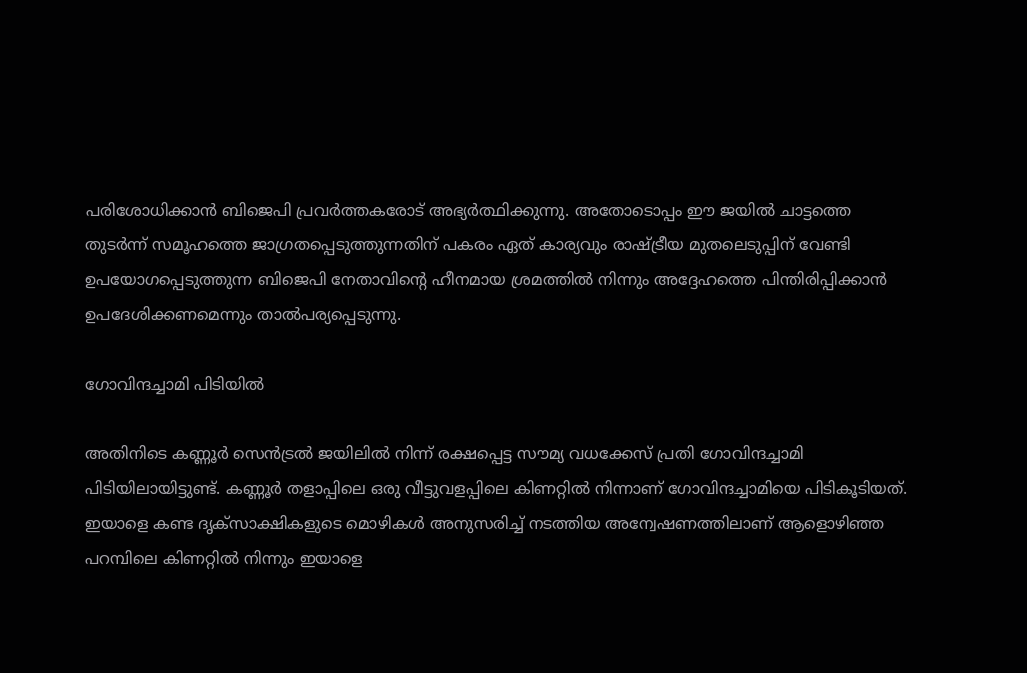പരിശോധിക്കാൻ ബിജെപി പ്രവർത്തകരോട് അഭ്യർത്ഥിക്കുന്നു. അതോടൊപ്പം ഈ ജയിൽ ചാട്ടത്തെ തുടർന്ന് സമൂഹത്തെ ജാഗ്രതപ്പെടുത്തുന്നതിന് പകരം ഏത് കാര്യവും രാഷ്ട്രീയ മുതലെടുപ്പിന് വേണ്ടി ഉപയോഗപ്പെടുത്തുന്ന ബിജെപി നേതാവിന്റെ ഹീനമായ ശ്രമത്തിൽ നിന്നും അദ്ദേഹത്തെ പിന്തിരിപ്പിക്കാൻ ഉപദേശിക്കണമെന്നും താൽപര്യപ്പെടുന്നു.

ഗോവിന്ദച്ചാമി പിടിയിൽ

അതിനിടെ കണ്ണൂർ സെൻട്രൽ ജയിലിൽ നിന്ന് രക്ഷപ്പെട്ട സൗമ്യ വധക്കേസ് പ്രതി ഗോവിന്ദച്ചാമി പിടിയിലായിട്ടുണ്ട്. കണ്ണൂർ തളാപ്പിലെ ഒരു വീട്ടുവളപ്പിലെ കിണറ്റിൽ നിന്നാണ് ഗോവിന്ദച്ചാമിയെ പിടികൂടിയത്. ഇയാളെ കണ്ട ദൃക്‌സാക്ഷികളുടെ മൊഴികൾ അനുസരിച്ച് നടത്തിയ അന്വേഷണത്തിലാണ് ആളൊഴിഞ്ഞ പറമ്പിലെ കിണറ്റിൽ നിന്നും ഇയാളെ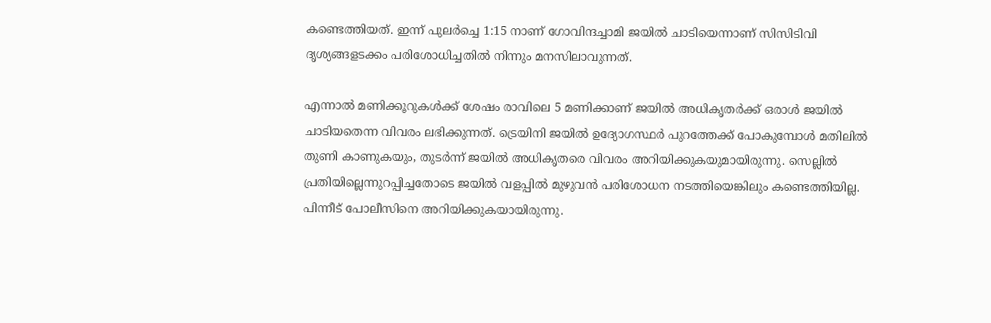കണ്ടെത്തിയത്. ഇന്ന് പുലർച്ചെ 1:15 നാണ് ഗോവിന്ദച്ചാമി ജയിൽ ചാടിയെന്നാണ് സിസിടിവി ദൃശ്യങ്ങളടക്കം പരിശോധിച്ചതിൽ നിന്നും മനസിലാവുന്നത്.

എന്നാൽ മണിക്കൂറുകൾക്ക് ശേഷം രാവിലെ 5 മണിക്കാണ് ജയിൽ അധികൃതർക്ക് ഒരാൾ ജയിൽ ചാടിയതെന്ന വിവരം ലഭിക്കുന്നത്. ട്രെയിനി ജയിൽ ഉദ്യോഗസ്ഥർ പുറത്തേക്ക് പോകുമ്പോൾ മതിലിൽ തുണി കാണുകയും, തുടർന്ന് ജയിൽ അധികൃതരെ വിവരം അറിയിക്കുകയുമായിരുന്നു. സെല്ലിൽ പ്രതിയില്ലെന്നുറപ്പിച്ചതോടെ ജയിൽ വളപ്പിൽ മുഴുവൻ പരിശോധന നടത്തിയെങ്കിലും കണ്ടെത്തിയില്ല. പിന്നീട് പോലീസിനെ അറിയിക്കുകയായിരുന്നു.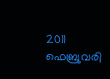2011 ഫെബ്രുവരി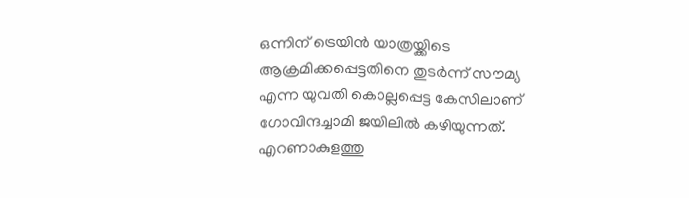ഒന്നിന് ട്രെയിൻ യാത്രയ്ക്കിടെ ആക്രമിക്കപ്പെട്ടതിനെ തുടർന്ന് സൗമ്യ എന്ന യുവതി കൊല്ലപ്പെട്ട കേസിലാണ് ഗോവിന്ദച്ചാമി ജയിലിൽ കഴിയുന്നത്. എറണാകുളത്തു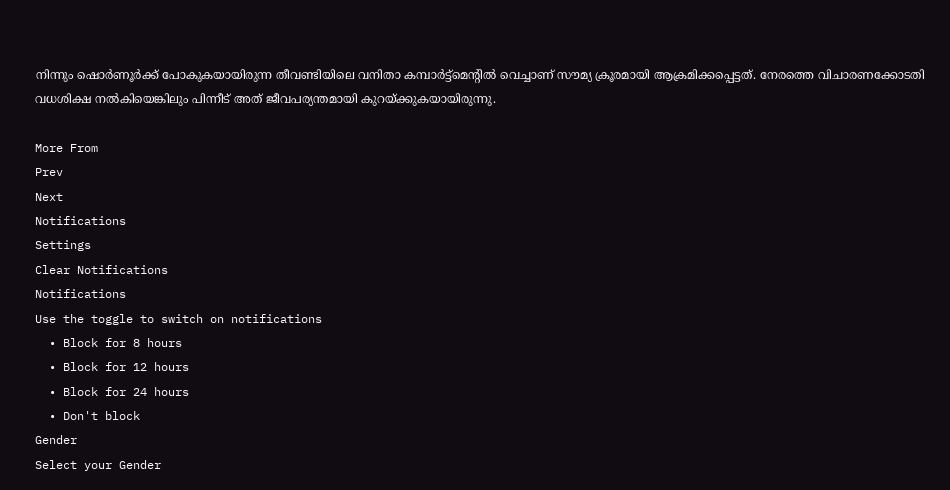നിന്നും ഷൊർണൂർക്ക് പോകുകയായിരുന്ന തീവണ്ടിയിലെ വനിതാ കമ്പാർട്ട്‌മെന്റിൽ വെച്ചാണ് സൗമ്യ ക്രൂരമായി ആക്രമിക്കപ്പെട്ടത്. നേരത്തെ വിചാരണക്കോടതി വധശിക്ഷ നൽകിയെങ്കിലും പിന്നീട് അത് ജീവപര്യന്തമായി കുറയ്ക്കുകയായിരുന്നു.

More From
Prev
Next
Notifications
Settings
Clear Notifications
Notifications
Use the toggle to switch on notifications
  • Block for 8 hours
  • Block for 12 hours
  • Block for 24 hours
  • Don't block
Gender
Select your Gender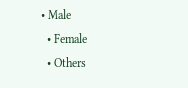• Male
  • Female
  • Others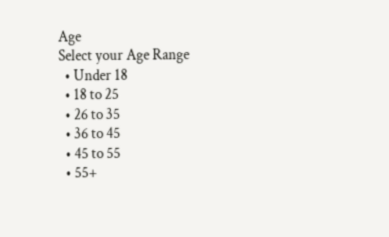Age
Select your Age Range
  • Under 18
  • 18 to 25
  • 26 to 35
  • 36 to 45
  • 45 to 55
  • 55+